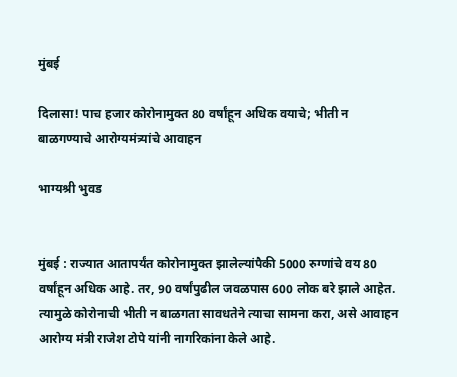मुंबई

दिलासा! पाच हजार कोरोनामुक्त 80 वर्षांहून अधिक वयाचे; भीती न बाळगण्याचे आरोग्यमंत्र्यांचे आवाहन

भाग्यश्री भुवड


मुंबई : राज्यात आतापर्यंत कोरोनामुक्त झालेल्यांपैकी 5000 रुग्णांचे वय 80 वर्षांहून अधिक आहे. तर, 90 वर्षांपुढील जवळपास 600 लोक बरे झाले आहेत. त्यामुळे कोरोनाची भीती न बाळगता सावधतेने त्याचा सामना करा, असे आवाहन आरोग्य मंत्री राजेश टोपे यांनी नागरिकांना केले आहे.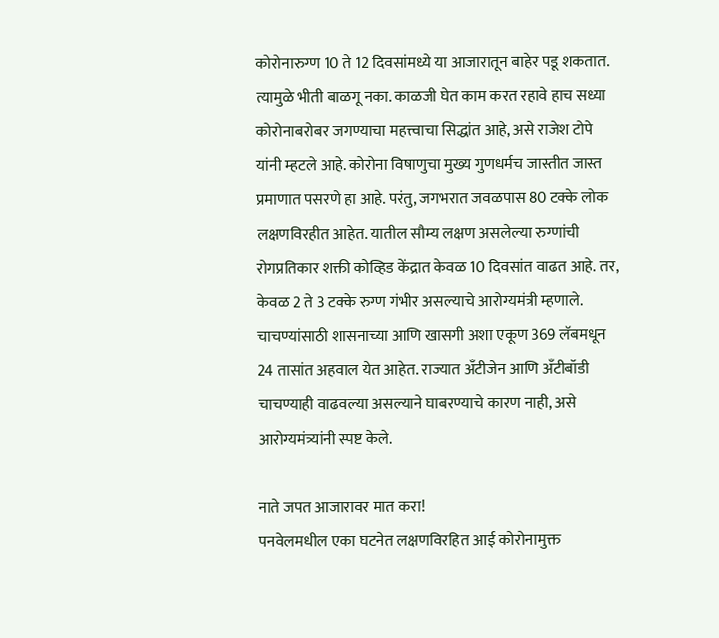कोरोनारुग्ण 10 ते 12 दिवसांमध्ये या आजारातून बाहेर पडू शकतात. त्यामुळे भीती बाळगू नका. काळजी घेत काम करत रहावे हाच सध्या कोरोनाबरोबर जगण्याचा महत्त्वाचा सिद्धांत आहे, असे राजेश टोपे यांनी म्हटले आहे. कोरोना विषाणुचा मुख्य गुणधर्मच जास्तीत जास्त प्रमाणात पसरणे हा आहे. परंतु, जगभरात जवळपास 80 टक्के लोक लक्षणविरहीत आहेत. यातील सौम्य लक्षण असलेल्या रुग्णांची रोगप्रतिकार शक्ती कोव्हिड केंद्रात केवळ 10 दिवसांत वाढत आहे. तर, केवळ 2 ते 3 टक्के रुग्ण गंभीर असल्याचे आरोग्यमंत्री म्हणाले. चाचण्यांसाठी शासनाच्या आणि खासगी अशा एकूण 369 लॅबमधून 24 तासांत अहवाल येत आहेत. राज्यात अँटीजेन आणि अँटीबॉडी चाचण्याही वाढवल्या असल्याने घाबरण्याचे कारण नाही, असे आरोग्यमंत्र्यांनी स्पष्ट केले.

नाते जपत आजारावर मात करा!
पनवेलमधील एका घटनेत लक्षणविरहित आई कोरोनामुक्त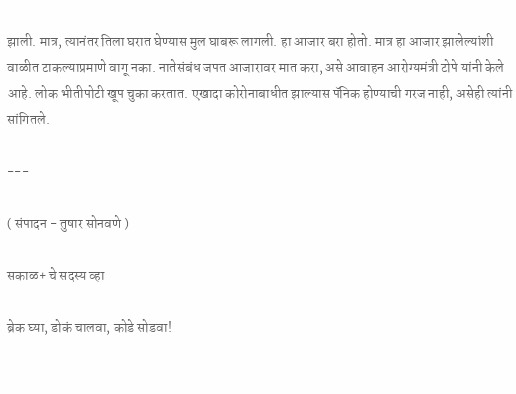झाली. मात्र, त्यानंतर तिला घरात घेण्यास मुल घाबरू लागली. हा आजार बरा होतो. मात्र हा आजार झालेल्यांशी वाळीत टाकल्याप्रमाणे वागू नका. नातेसंबंध जपत आजारावर मात करा, असे आवाहन आरोग्यमंत्री टोपे यांनी केले आहे. लोक भीतीपोटी खूप चुका करतात. एखादा कोरोनाबाधीत झाल्यास पॅनिक होण्याची गरज नाही, असेही त्यांनी सांगितले.

---

( संपादन - तुषार सोनवणे )

सकाळ+ चे सदस्य व्हा

ब्रेक घ्या, डोकं चालवा, कोडे सोडवा!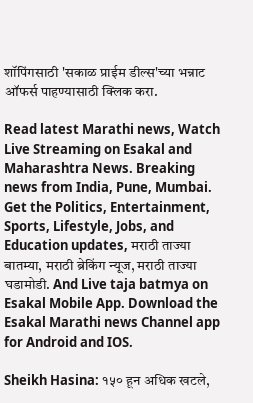शॉपिंगसाठी 'सकाळ प्राईम डील्स'च्या भन्नाट ऑफर्स पाहण्यासाठी क्लिक करा.

Read latest Marathi news, Watch Live Streaming on Esakal and Maharashtra News. Breaking news from India, Pune, Mumbai. Get the Politics, Entertainment, Sports, Lifestyle, Jobs, and Education updates, मराठी ताज्या बातम्या, मराठी ब्रेकिंग न्यूज, मराठी ताज्या घडामोडी. And Live taja batmya on Esakal Mobile App. Download the Esakal Marathi news Channel app for Android and IOS.

Sheikh Hasina: १५० हून अधिक खटले,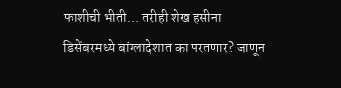फाशीची भीती... तरीही शेख हसीना डिसेंबरमध्ये बांग्लादेशात का परतणार? जाणून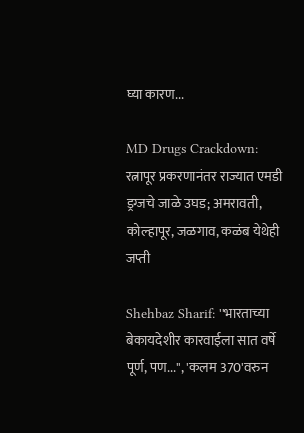घ्या कारण...

MD Drugs Crackdown: रत्नापूर प्रकरणानंतर राज्यात एमडी ड्रग्जचे जाळे उघड; अमरावती, कोल्हापूर, जळगाव, कळंब येथेही जप्ती

Shehbaz Sharif: ''भारताच्या बेकायदेशीर कारवाईला सात वर्षे पूर्ण, पण...'', 'कलम 370'वरुन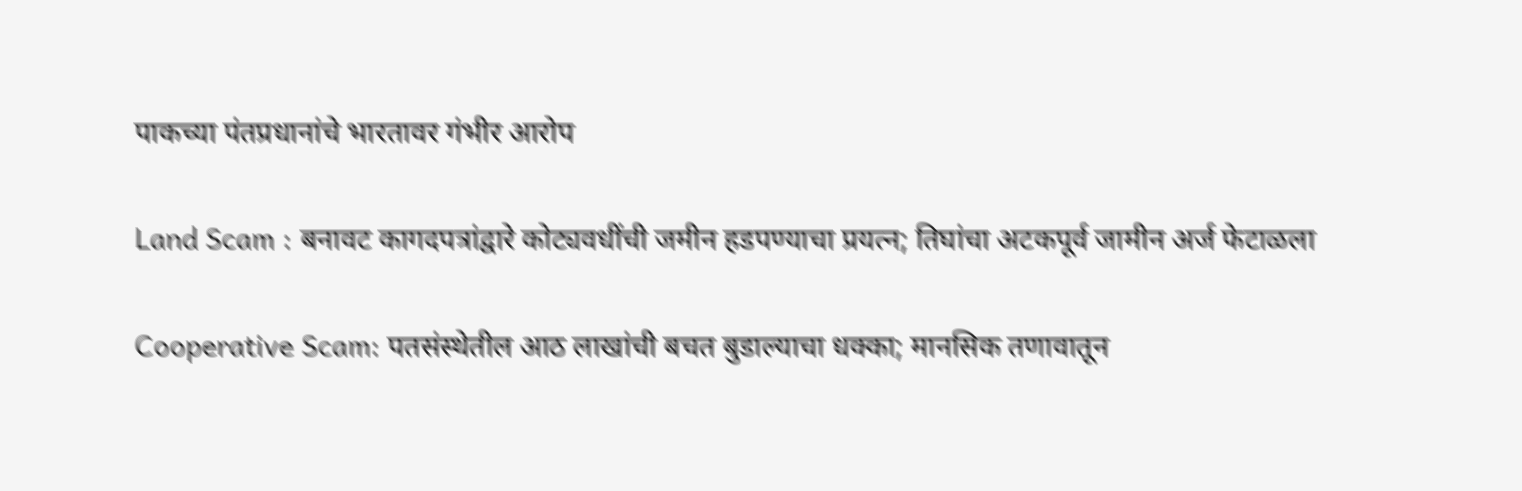पाकच्या पंतप्रधानांचे भारतावर गंभीर आरोप

Land Scam : बनावट कागदपत्रांद्वारे कोट्यवधींची जमीन हडपण्याचा प्रयत्न; तिघांचा अटकपूर्व जामीन अर्ज फेटाळला

Cooperative Scam: पतसंस्थेतील आठ लाखांची बचत बुडाल्याचा धक्का; मानसिक तणावातून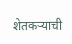शेतकऱ्याची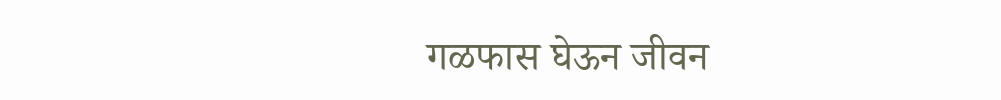गळफास घेऊन जीवन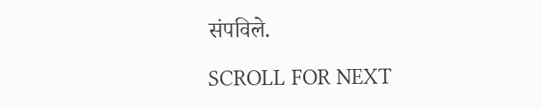संपविले.

SCROLL FOR NEXT